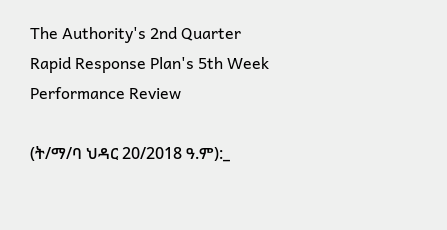The Authority's 2nd Quarter Rapid Response Plan's 5th Week Performance Review

(ት/ማ/ባ ህዳር 20/2018 ዓ.ም):_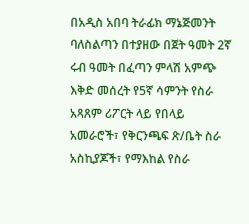በአዲስ አበባ ትራፊክ ማኔጅመንት ባለስልጣን በተያዘው በጀት ዓመት 2ኛ ሩብ ዓመት በፈጣን ምላሽ አምጭ እቅድ መሰረት የ5ኛ ሳምንት የስራ አጻጸም ሪፖርት ላይ የበላይ አመራሮች፣ የቅርንጫፍ ጽ/ቤት ስራ አስኪያጆች፣ የማእከል የስራ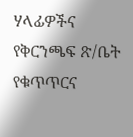ሃላፊዎችና የቅርንጫፍ ጽ/ቤት የቁጥጥርና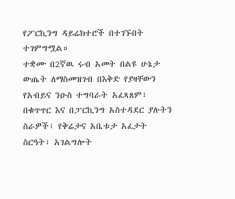የፖርኪንግ ዳይሬክተሮች በተገኙበት ተገምግሟል።
ተቋሙ በ2ኛዉ ሩብ አመት በልዩ ሁኔታ ውጤት ለማስመዝገብ በእቅድ የያዛቸውን የአብይና ንዑስ ተግባራት አፈጻጸም፣ በቁጥጥር እና በፓርኪንግ አስተዳደር ያሉትን ስራዎች፣ የቅሬታና አቤቱታ አፈታት ስርዓት፣ አገልግሎት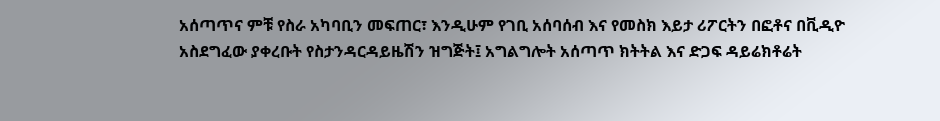አሰጣጥና ምቹ የስራ አካባቢን መፍጠር፣ እንዲሁም የገቢ አሰባሰብ እና የመስክ እይታ ሪፖርትን በፎቶና በቪዲዮ አስደግፈው ያቀረቡት የስታንዳርዳይዜሽን ዝግጅት፤ አግልግሎት አሰጣጥ ክትትል እና ድጋፍ ዳይሬክቶሬት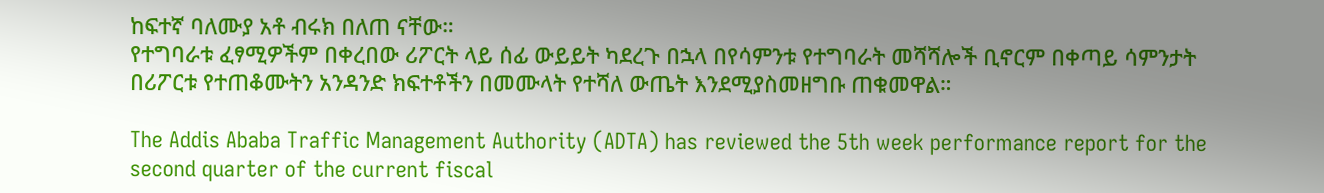ከፍተኛ ባለሙያ አቶ ብሩክ በለጠ ናቸው።
የተግባራቱ ፈፃሚዎችም በቀረበው ሪፖርት ላይ ሰፊ ውይይት ካደረጉ በኋላ በየሳምንቱ የተግባራት መሻሻሎች ቢኖርም በቀጣይ ሳምንታት በሪፖርቱ የተጠቆሙትን አንዳንድ ክፍተቶችን በመሙላት የተሻለ ውጤት እንደሚያስመዘግቡ ጠቁመዋል።

The Addis Ababa Traffic Management Authority (ADTA) has reviewed the 5th week performance report for the second quarter of the current fiscal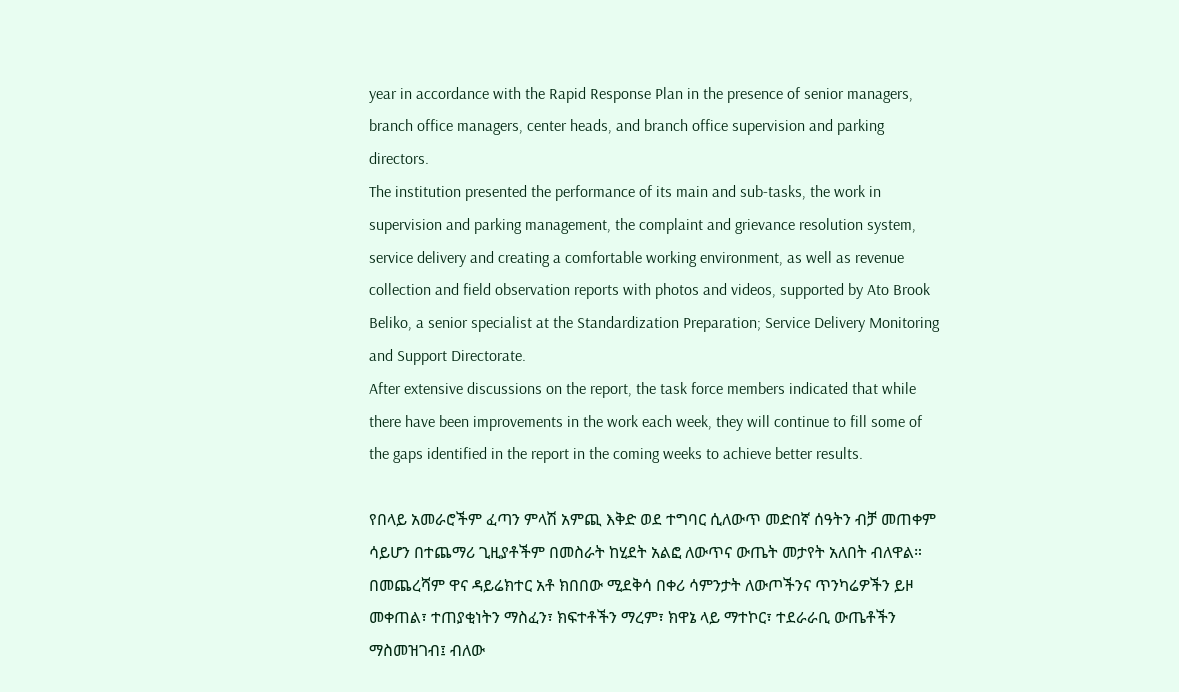year in accordance with the Rapid Response Plan in the presence of senior managers, branch office managers, center heads, and branch office supervision and parking directors.
The institution presented the performance of its main and sub-tasks, the work in supervision and parking management, the complaint and grievance resolution system, service delivery and creating a comfortable working environment, as well as revenue collection and field observation reports with photos and videos, supported by Ato Brook Beliko, a senior specialist at the Standardization Preparation; Service Delivery Monitoring and Support Directorate.
After extensive discussions on the report, the task force members indicated that while there have been improvements in the work each week, they will continue to fill some of the gaps identified in the report in the coming weeks to achieve better results.

የበላይ አመራሮችም ፈጣን ምላሽ አምጪ እቅድ ወደ ተግባር ሲለውጥ መድበኛ ሰዓትን ብቻ መጠቀም ሳይሆን በተጨማሪ ጊዚያቶችም በመስራት ከሂደት አልፎ ለውጥና ውጤት መታየት አለበት ብለዋል።
በመጨረሻም ዋና ዳይሬክተር አቶ ክበበው ሚደቅሳ በቀሪ ሳምንታት ለውጦችንና ጥንካሬዎችን ይዞ መቀጠል፣ ተጠያቂነትን ማስፈን፣ ክፍተቶችን ማረም፣ ክዋኔ ላይ ማተኮር፣ ተደራራቢ ውጤቶችን ማስመዝገብ፤ ብለው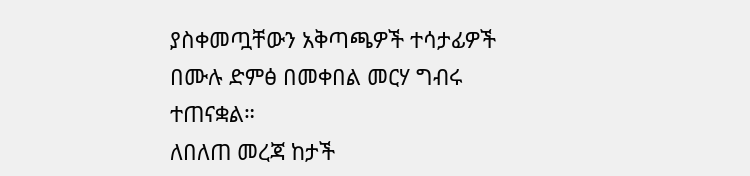ያስቀመጧቸውን አቅጣጫዎች ተሳታፊዎች በሙሉ ድምፅ በመቀበል መርሃ ግብሩ ተጠናቋል።
ለበለጠ መረጃ ከታች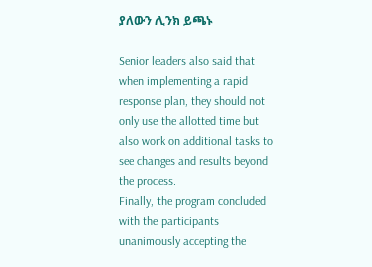ያለውን ሊንክ ይጫኑ

Senior leaders also said that when implementing a rapid response plan, they should not only use the allotted time but also work on additional tasks to see changes and results beyond the process.
Finally, the program concluded with the participants unanimously accepting the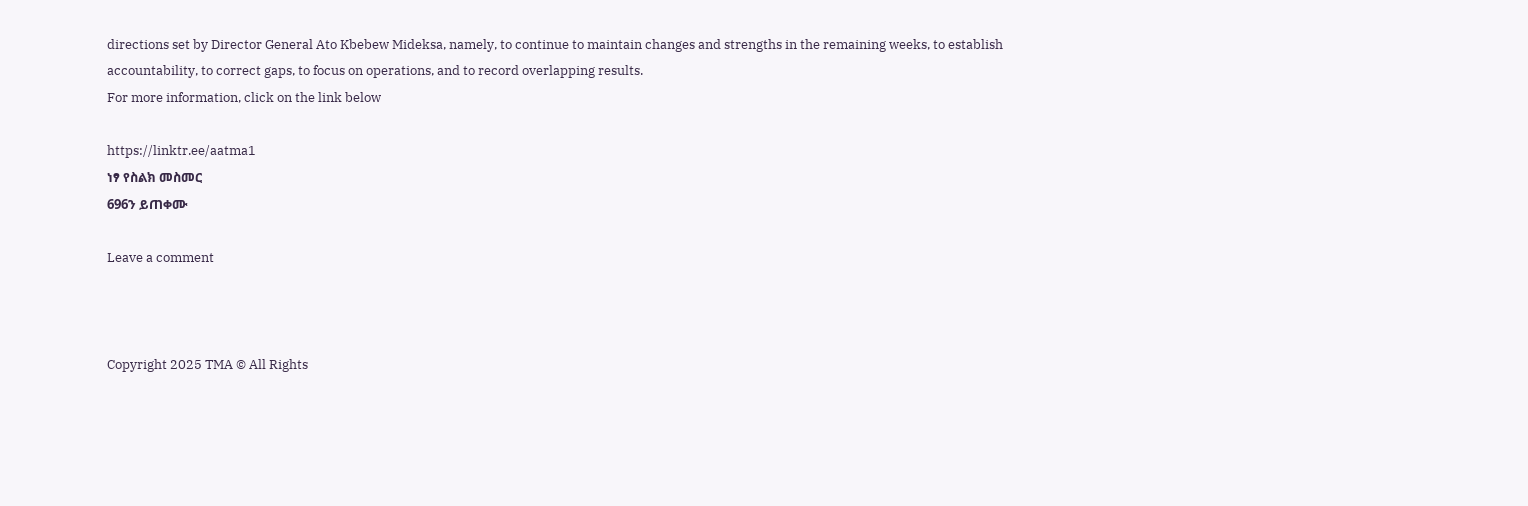directions set by Director General Ato Kbebew Mideksa, namely, to continue to maintain changes and strengths in the remaining weeks, to establish accountability, to correct gaps, to focus on operations, and to record overlapping results.
For more information, click on the link below

https://linktr.ee/aatma1
ነፃ የስልክ መስመር
696ን ይጠቀሙ

Leave a comment



Copyright 2025 TMA © All Rights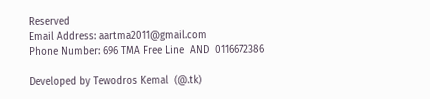Reserved
Email Address: aartma2011@gmail.com
Phone Number: 696 TMA Free Line  AND  0116672386

Developed by Tewodros Kemal  (@.tk)